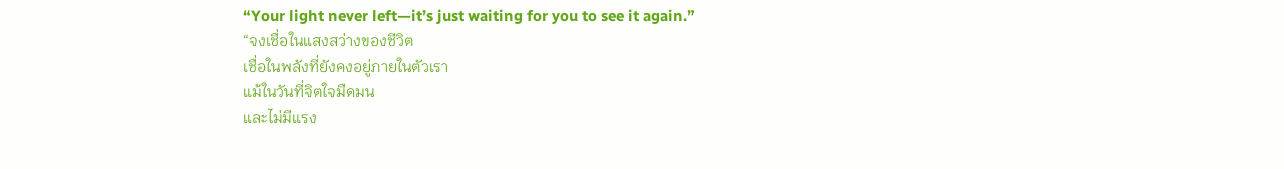“Your light never left—it’s just waiting for you to see it again.”
“จงเชื่อในแสงสว่างของชีวิต
เชื่อในพลังที่ยังคงอยู่ภายในตัวเรา
แม้ในวันที่จิตใจมืดมน
และไม่มีแรง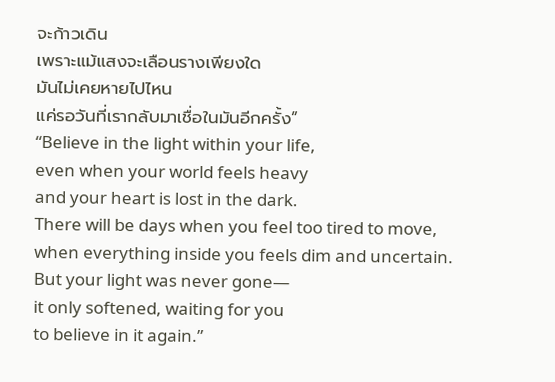จะก้าวเดิน
เพราะแม้แสงจะเลือนรางเพียงใด
มันไม่เคยหายไปไหน
แค่รอวันที่เรากลับมาเชื่อในมันอีกครั้ง”
“Believe in the light within your life,
even when your world feels heavy
and your heart is lost in the dark.
There will be days when you feel too tired to move,
when everything inside you feels dim and uncertain.
But your light was never gone—
it only softened, waiting for you
to believe in it again.”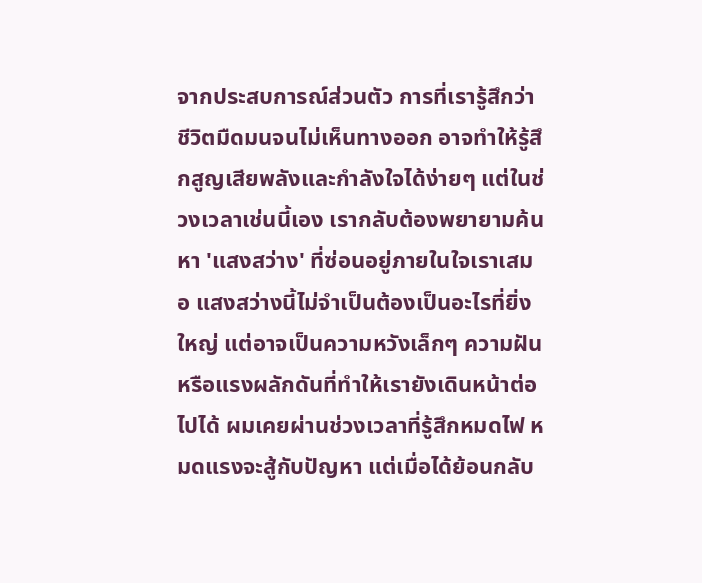จากประสบการณ์ส่วนตัว การที่เรารู้สึกว่าชีวิตมืดมนจนไม่เห็นทางออก อาจทำให้รู้สึกสูญเสียพลังและกำลังใจได้ง่ายๆ แต่ในช่วงเวลาเช่นนี้เอง เรากลับต้องพยายามค้นหา 'แสงสว่าง' ที่ซ่อนอยู่ภายในใจเราเสมอ แสงสว่างนี้ไม่จำเป็นต้องเป็นอะไรที่ยิ่งใหญ่ แต่อาจเป็นความหวังเล็กๆ ความฝัน หรือแรงผลักดันที่ทำให้เรายังเดินหน้าต่อไปได้ ผมเคยผ่านช่วงเวลาที่รู้สึกหมดไฟ หมดแรงจะสู้กับปัญหา แต่เมื่อได้ย้อนกลับ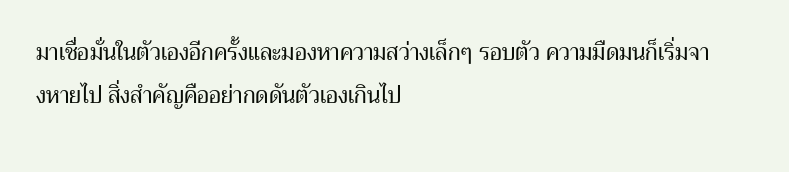มาเชื่อมั่นในตัวเองอีกครั้งและมองหาความสว่างเล็กๆ รอบตัว ความมืดมนก็เริ่มจางหายไป สิ่งสำคัญคืออย่ากดดันตัวเองเกินไป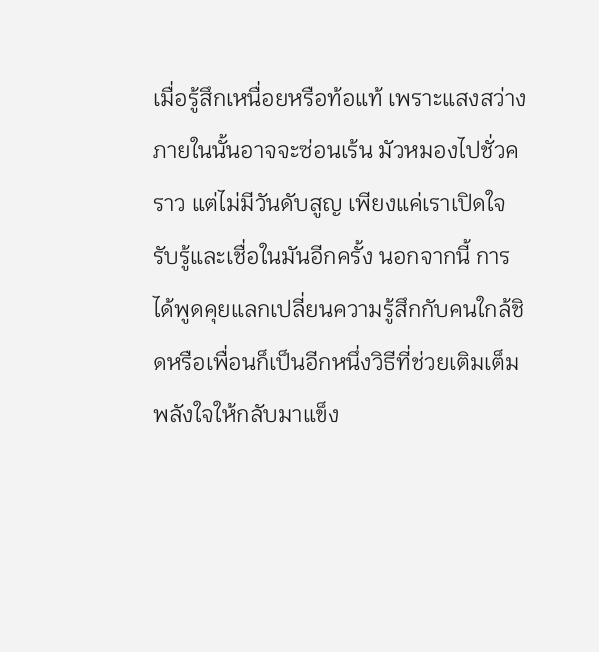เมื่อรู้สึกเหนื่อยหรือท้อแท้ เพราะแสงสว่างภายในนั้นอาจจะซ่อนเร้น มัวหมองไปชั่วคราว แต่ไม่มีวันดับสูญ เพียงแค่เราเปิดใจรับรู้และเชื่อในมันอีกครั้ง นอกจากนี้ การได้พูดคุยแลกเปลี่ยนความรู้สึกกับคนใกล้ชิดหรือเพื่อนก็เป็นอีกหนึ่งวิธีที่ช่วยเติมเต็มพลังใจให้กลับมาแข็ง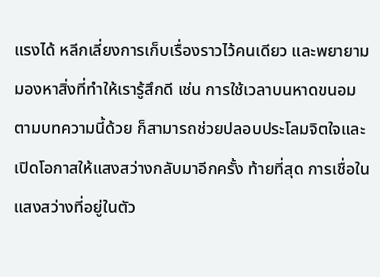แรงได้ หลีกเลี่ยงการเก็บเรื่องราวไว้คนเดียว และพยายามมองหาสิ่งที่ทำให้เรารู้สึกดี เช่น การใช้เวลาบนหาดขนอมตามบทความนี้ด้วย ก็สามารถช่วยปลอบประโลมจิตใจและเปิดโอกาสให้แสงสว่างกลับมาอีกครั้ง ท้ายที่สุด การเชื่อในแสงสว่างที่อยู่ในตัว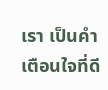เรา เป็นคำเตือนใจที่ดี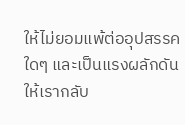ให้ไม่ยอมแพ้ต่ออุปสรรคใดๆ และเป็นแรงผลักดันให้เรากลับ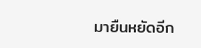มายืนหยัดอีก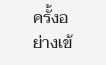ครั้งอย่างเข้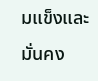มแข็งและมั่นคง